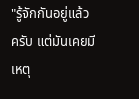"รู้จักกันอยู่แล้วครับ แต่มันเคยมีเหตุ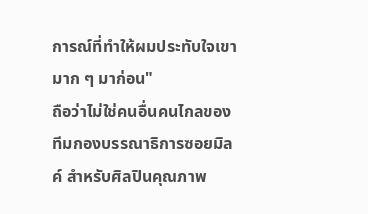การณ์ที่ทำให้ผมประทับใจเขามาก ๆ มาก่อน"
ถือว่าไม่ใช่คนอื่นคนไกลของทีมกองบรรณาธิการซอยมิลค์ สำหรับศิลปินคุณภาพ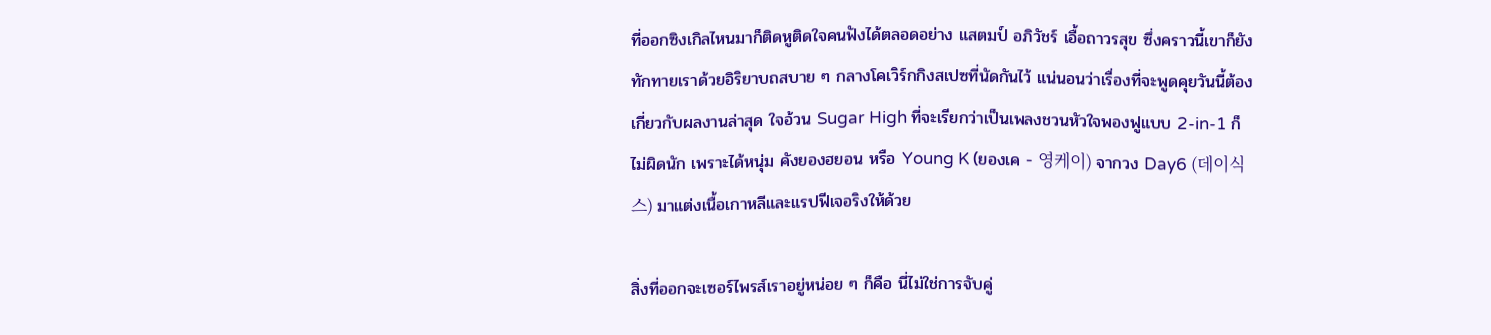ที่ออกซิงเกิลไหนมาก็ติดหูติดใจคนฟังได้ตลอดอย่าง แสตมป์ อภิวัชร์ เอื้อถาวรสุข ซึ่งคราวนี้เขาก็ยังทักทายเราด้วยอิริยาบถสบาย ๆ กลางโคเวิร์กกิงสเปซที่นัดกันไว้ แน่นอนว่าเรื่องที่จะพูดคุยวันนี้ต้องเกี่ยวกับผลงานล่าสุด ใจอ้วน Sugar High ที่จะเรียกว่าเป็นเพลงชวนหัวใจพองฟูแบบ 2-in-1 ก็ไม่ผิดนัก เพราะได้หนุ่ม คังยองฮยอน หรือ Young K (ยองเค - 영케이) จากวง Day6 (데이식스) มาแต่งเนื้อเกาหลีและแรปฟีเจอริงให้ด้วย

สิ่งที่ออกจะเซอร์ไพรส์เราอยู่หน่อย ๆ ก็คือ นี่ไม่ใช่การจับคู่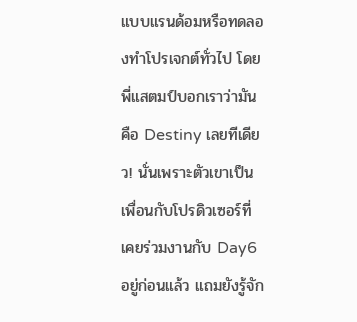แบบแรนด้อมหรือทดลองทำโปรเจกต์ทั่วไป โดยพี่แสตมป์บอกเราว่ามันคือ Destiny เลยทีเดียว! นั่นเพราะตัวเขาเป็นเพื่อนกับโปรดิวเซอร์ที่เคยร่วมงานกับ Day6 อยู่ก่อนแล้ว แถมยังรู้จัก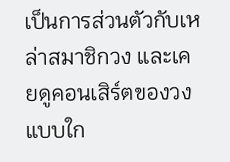เป็นการส่วนตัวกับเหล่าสมาชิกวง และเคยดูคอนเสิร์ตของวงแบบใก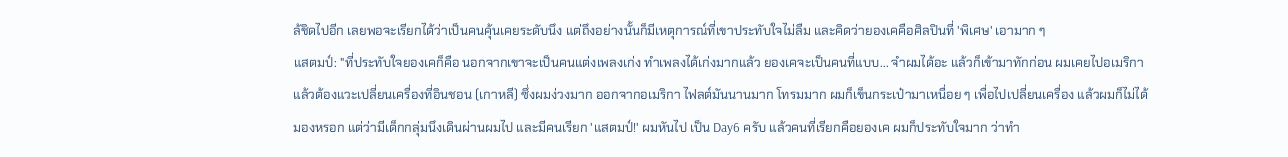ล้ชิดไปอีก เลยพอจะเรียกได้ว่าเป็นคนคุ้นเคยระดับนึง แต่ถึงอย่างนั้นก็มีเหตุการณ์ที่เขาประทับใจไม่ลืม และคิดว่ายองเคคือศิลปินที่ 'พิเศษ' เอามาก ๆ
แสตมป์: "ที่ประทับใจยองเคก็คือ นอกจากเขาจะเป็นคนแต่งเพลงเก่ง ทำเพลงได้เก่งมากแล้ว ยองเคจะเป็นคนที่แบบ... จำผมได้อะ แล้วก็เข้ามาทักก่อน ผมเคยไปอเมริกาแล้วต้องแวะเปลี่ยนเครื่องที่อินชอน (เกาหลี) ซึ่งผมง่วงมาก ออกจากอเมริกา ไฟลต์มันนานมาก โทรมมาก ผมก็เข็นกระเป๋ามาเหนื่อย ๆ เพื่อไปเปลี่ยนเครื่อง แล้วผมก็ไม่ได้มองหรอก แต่ว่ามีเด็กกลุ่มนึงเดินผ่านผมไป และมีคนเรียก 'แสตมป์!' ผมหันไป เป็น Day6 ครับ แล้วคนที่เรียกคือยองเค ผมก็ประทับใจมาก ว่าทำ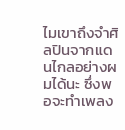ไมเขาถึงจำศิลปินจากแดนไกลอย่างผมได้นะ ซึ่งพอจะทำเพลง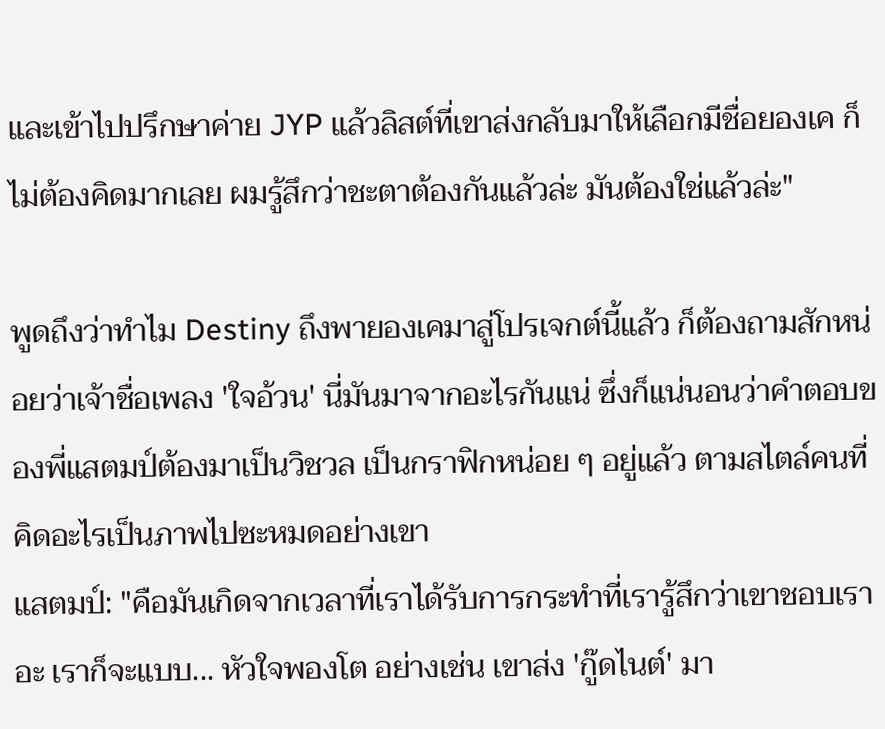และเข้าไปปรึกษาค่าย JYP แล้วลิสต์ที่เขาส่งกลับมาให้เลือกมีชื่อยองเค ก็ไม่ต้องคิดมากเลย ผมรู้สึกว่าชะตาต้องกันแล้วล่ะ มันต้องใช่แล้วล่ะ"

พูดถึงว่าทำไม Destiny ถึงพายองเคมาสู่โปรเจกต์นี้แล้ว ก็ต้องถามสักหน่อยว่าเจ้าชื่อเพลง 'ใจอ้วน' นี่มันมาจากอะไรกันแน่ ซึ่งก็แน่นอนว่าคำตอบของพี่แสตมป์ต้องมาเป็นวิชวล เป็นกราฟิกหน่อย ๆ อยู่แล้ว ตามสไตล์คนที่คิดอะไรเป็นภาพไปซะหมดอย่างเขา
แสตมป์: "คือมันเกิดจากเวลาที่เราได้รับการกระทำที่เรารู้สึกว่าเขาชอบเราอะ เราก็จะแบบ... หัวใจพองโต อย่างเช่น เขาส่ง 'กู๊ดไนต์' มา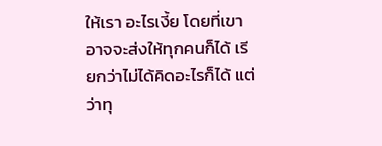ให้เรา อะไรเงี้ย โดยที่เขาอาจจะส่งให้ทุกคนก็ได้ เรียกว่าไม่ได้คิดอะไรก็ได้ แต่ว่าทุ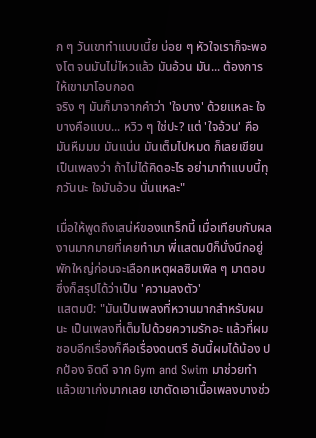ก ๆ วันเขาทำแบบเนี้ย บ่อย ๆ หัวใจเราก็จะพองโต จนมันไม่ไหวแล้ว มันอ้วน มัน... ต้องการให้เขามาโอบกอด
จริง ๆ มันก็มาจากคำว่า 'ใจบาง' ด้วยแหละ ใจบางคือแบบ... หวิว ๆ ใช่ปะ? แต่ 'ใจอ้วน' คือมันหืมมม มันแน่น มันเต็มไปหมด ก็เลยเขียนเป็นเพลงว่า ถ้าไม่ได้คิดอะไร อย่ามาทำแบบนี้ทุกวันนะ ใจมันอ้วน นั่นแหละ"

เมื่อให้พูดถึงเสน่ห์ของแทร็กนี้ เมื่อเทียบกับผลงานมากมายที่เคยทำมา พี่แสตมป์ก็นั่งนึกอยู่พักใหญ่ก่อนจะเลือกเหตุผลซิมเพิล ๆ มาตอบ ซึ่งก็สรุปได้ว่าเป็น 'ความลงตัว'
แสตมป์: "มันเป็นเพลงที่หวานมากสำหรับผมนะ เป็นเพลงที่เต็มไปด้วยความรักอะ แล้วที่ผมชอบอีกเรื่องก็คือเรื่องดนตรี อันนี้ผมได้น้อง ปกป้อง จิตดี จาก Gym and Swim มาช่วยทำ แล้วเขาเก่งมากเลย เขาตัดเอาเนื้อเพลงบางช่ว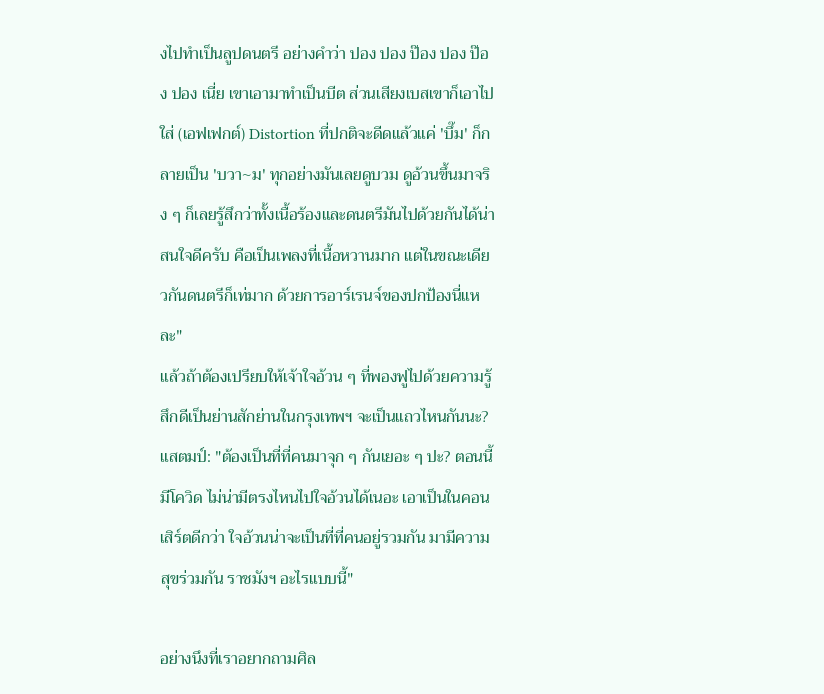งไปทำเป็นลูปดนตรี อย่างคำว่า ปอง ปอง ป๊อง ปอง ป๊อง ปอง เนี่ย เขาเอามาทำเป็นบีต ส่วนเสียงเบสเขาก็เอาไปใส่ (เอฟเฟกต์) Distortion ที่ปกติจะดีดแล้วแค่ 'บึ๊ม' ก็กลายเป็น 'บวา~ม' ทุกอย่างมันเลยดูบวม ดูอ้วนขึ้นมาจริง ๆ ก็เลยรู้สึกว่าทั้งเนื้อร้องและดนตรีมันไปด้วยกันได้น่าสนใจดีครับ คือเป็นเพลงที่เนื้อหวานมาก แต่ในขณะเดียวกันดนตรีก็เท่มาก ด้วยการอาร์เรนจ์ของปกป้องนี่แหละ"
แล้วถ้าต้องเปรียบให้เจ้าใจอ้วน ๆ ที่พองฟูไปด้วยความรู้สึกดีเป็นย่านสักย่านในกรุงเทพฯ จะเป็นแถวไหนกันนะ?
แสตมป์: "ต้องเป็นที่ที่คนมาจุก ๆ กันเยอะ ๆ ปะ? ตอนนี้มีโควิด ไม่น่ามีตรงไหนไปใจอ้วนได้เนอะ เอาเป็นในคอนเสิร์ตดีกว่า ใจอ้วนน่าจะเป็นที่ที่คนอยู่รวมกัน มามีความสุขร่วมกัน ราชมังฯ อะไรแบบนี้"

อย่างนึงที่เราอยากถามศิล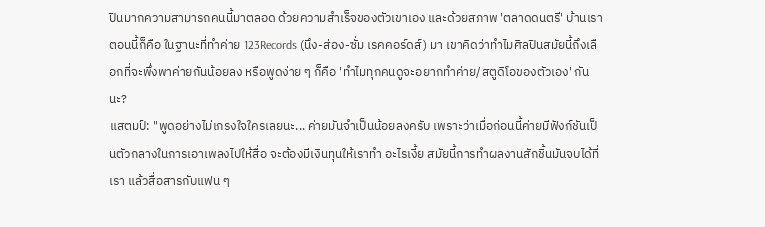ปินมากความสามารถคนนี้มาตลอด ด้วยความสำเร็จของตัวเขาเอง และด้วยสภาพ 'ตลาดดนตรี' บ้านเราตอนนี้ก็คือ ในฐานะที่ทำค่าย 123Records (นึง-ส่อง-ซั่ม เรคคอร์ดส์) มา เขาคิดว่าทำไมศิลปินสมัยนี้ถึงเลือกที่จะพึ่งพาค่ายกันน้อยลง หรือพูดง่าย ๆ ก็คือ 'ทำไมทุกคนดูจะอยากทำค่าย/สตูดิโอของตัวเอง' กันนะ?
แสตมป์: "พูดอย่างไม่เกรงใจใครเลยนะ... ค่ายมันจำเป็นน้อยลงครับ เพราะว่าเมื่อก่อนนี้ค่ายมีฟังก์ชันเป็นตัวกลางในการเอาเพลงไปให้สื่อ จะต้องมีเงินทุนให้เราทำ อะไรเงี้ย สมัยนี้การทำผลงานสักชิ้นมันจบได้ที่เรา แล้วสื่อสารกับแฟน ๆ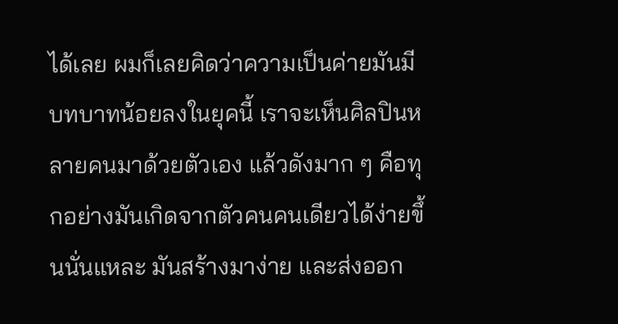ได้เลย ผมก็เลยคิดว่าความเป็นค่ายมันมีบทบาทน้อยลงในยุคนี้ เราจะเห็นศิลปินหลายคนมาด้วยตัวเอง แล้วดังมาก ๆ คือทุกอย่างมันเกิดจากตัวคนคนเดียวได้ง่ายขึ้นนั่นแหละ มันสร้างมาง่าย และส่งออก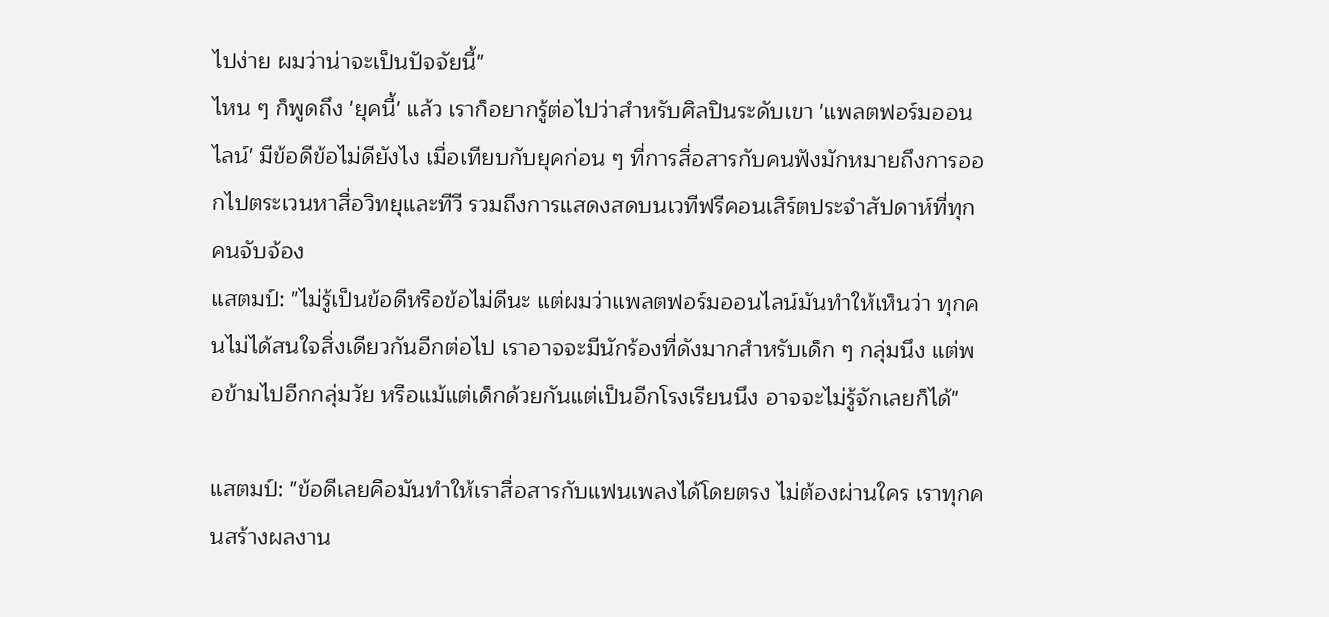ไปง่าย ผมว่าน่าจะเป็นปัจจัยนี้"
ไหน ๆ ก็พูดถึง 'ยุคนี้' แล้ว เราก็อยากรู้ต่อไปว่าสำหรับศิลปินระดับเขา 'แพลตฟอร์มออนไลน์' มีข้อดีข้อไม่ดียังไง เมื่อเทียบกับยุคก่อน ๆ ที่การสื่อสารกับคนฟังมักหมายถึงการออกไปตระเวนหาสื่อวิทยุและทีวี รวมถึงการแสดงสดบนเวทีฟรีคอนเสิร์ตประจำสัปดาห์ที่ทุกคนจับจ้อง
แสตมป์: "ไม่รู้เป็นข้อดีหรือข้อไม่ดีนะ แต่ผมว่าแพลตฟอร์มออนไลน์มันทำให้เห็นว่า ทุกคนไม่ได้สนใจสิ่งเดียวกันอีกต่อไป เราอาจจะมีนักร้องที่ดังมากสำหรับเด็ก ๆ กลุ่มนึง แต่พอข้ามไปอีกกลุ่มวัย หรือแม้แต่เด็กด้วยกันแต่เป็นอีกโรงเรียนนึง อาจจะไม่รู้จักเลยก็ได้"

แสตมป์: "ข้อดีเลยคือมันทำให้เราสื่อสารกับแฟนเพลงได้โดยตรง ไม่ต้องผ่านใคร เราทุกคนสร้างผลงาน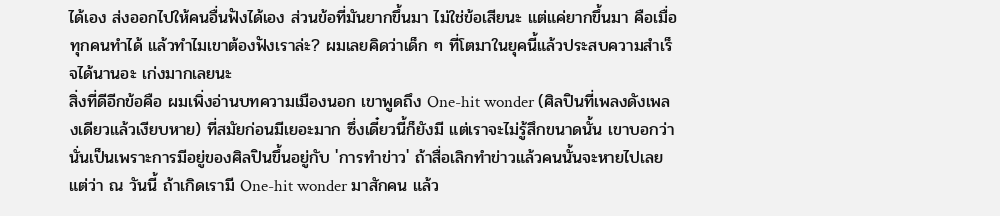ได้เอง ส่งออกไปให้คนอื่นฟังได้เอง ส่วนข้อที่มันยากขึ้นมา ไม่ใช่ข้อเสียนะ แต่แค่ยากขึ้นมา คือเมื่อทุกคนทำได้ แล้วทำไมเขาต้องฟังเราล่ะ? ผมเลยคิดว่าเด็ก ๆ ที่โตมาในยุคนี้แล้วประสบความสำเร็จได้นานอะ เก่งมากเลยนะ
สิ่งที่ดีอีกข้อคือ ผมเพิ่งอ่านบทความเมืองนอก เขาพูดถึง One-hit wonder (ศิลปินที่เพลงดังเพลงเดียวแล้วเงียบหาย) ที่สมัยก่อนมีเยอะมาก ซึ่งเดี๋ยวนี้ก็ยังมี แต่เราจะไม่รู้สึกขนาดนั้น เขาบอกว่านั่นเป็นเพราะการมีอยู่ของศิลปินขึ้นอยู่กับ 'การทำข่าว' ถ้าสื่อเลิกทำข่าวแล้วคนนั้นจะหายไปเลย แต่ว่า ณ วันนี้ ถ้าเกิดเรามี One-hit wonder มาสักคน แล้ว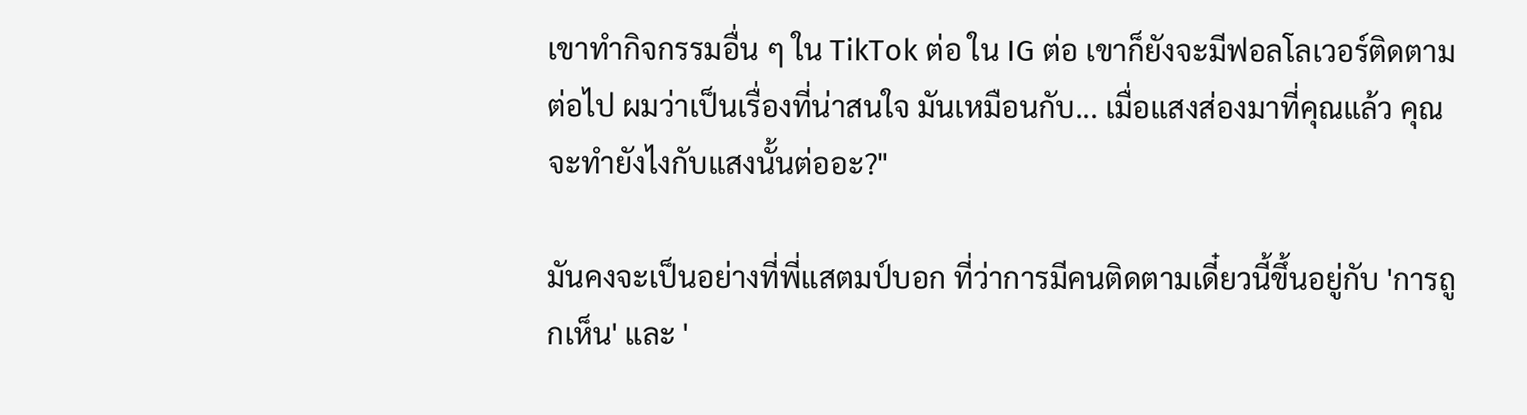เขาทำกิจกรรมอื่น ๆ ใน TikTok ต่อ ใน IG ต่อ เขาก็ยังจะมีฟอลโลเวอร์ติดตามต่อไป ผมว่าเป็นเรื่องที่น่าสนใจ มันเหมือนกับ... เมื่อแสงส่องมาที่คุณแล้ว คุณจะทำยังไงกับแสงนั้นต่ออะ?"

มันคงจะเป็นอย่างที่พี่แสตมป์บอก ที่ว่าการมีคนติดตามเดี๋ยวนี้ขึ้นอยู่กับ 'การถูกเห็น' และ '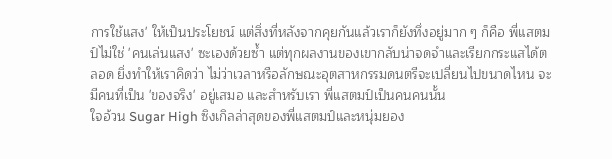การใช้แสง' ให้เป็นประโยชน์ แต่สิ่งที่หลังจากคุยกันแล้วเราก็ยังทึ่งอยู่มาก ๆ ก็คือ พี่แสตมป์ไม่ใช่ 'คนเล่นแสง' ซะเองด้วยซ้ำ แต่ทุกผลงานของเขากลับน่าจดจำและเรียกกระแสได้ตลอด ยิ่งทำให้เราคิดว่า ไม่ว่าเวลาหรือลักษณะอุตสาหกรรมดนตรีจะเปลี่ยนไปขนาดไหน จะมีคนที่เป็น 'ของจริง' อยู่เสมอ และสำหรับเรา พี่แสตมป์เป็นคนคนนั้น
ใจอ้วน Sugar High ซิงเกิลล่าสุดของพี่แสตมป์และหนุ่มยอง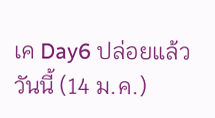เค Day6 ปล่อยแล้ววันนี้ (14 ม.ค.)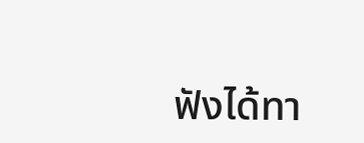ฟังได้ทา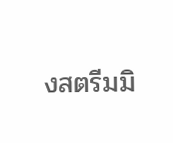งสตรีมมิ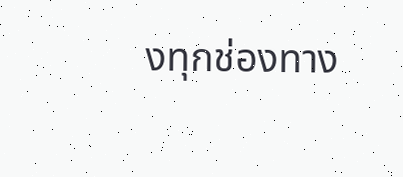งทุกช่องทาง